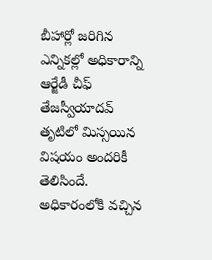బీహార్లో జరిగిన ఎన్నికల్లో అధికారాన్ని ఆర్జేడీ చీఫ్ తేజస్వీయాదవ్ తృటిలో మిస్సయిన విషయం అందరికీ తెలిసిందే. అధికారంలోకి వచ్చిన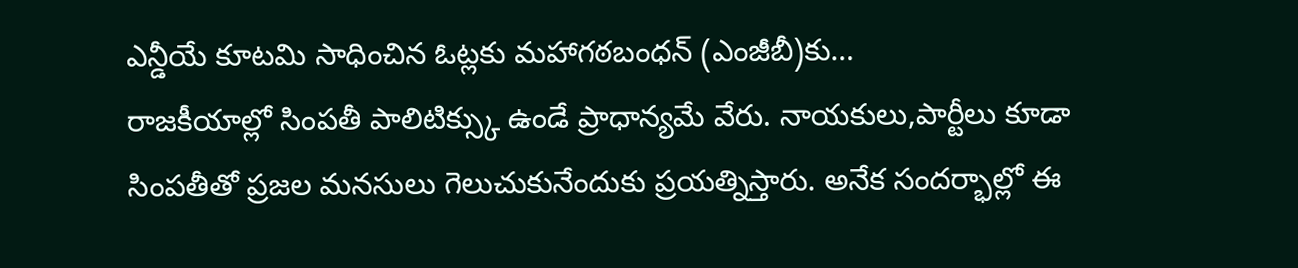ఎన్డీయే కూటమి సాధించిన ఓట్లకు మహాగఠబంధన్ (ఎంజీబీ)కు…
రాజకీయాల్లో సింపతీ పాలిటిక్స్కు ఉండే ప్రాధాన్యమే వేరు. నాయకులు,పార్టీలు కూడా సింపతీతో ప్రజల మనసులు గెలుచుకునేందుకు ప్రయత్నిస్తారు. అనేక సందర్భాల్లో ఈ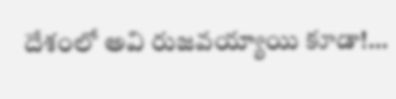దేశంలో అవి రుజవయ్యాయి కూడా!…